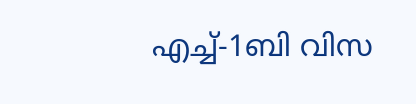എച്ച്-1ബി വിസ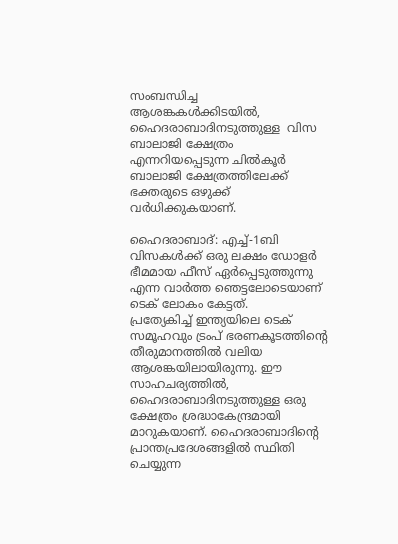സംബന്ധിച്ച ആശങ്കകൾക്കിടയിൽ, ഹൈദരാബാദിനടുത്തുള്ള  വിസ ബാലാജി ക്ഷേത്രം എന്നറിയപ്പെടുന്ന ചിൽകൂർ ബാലാജി ക്ഷേത്രത്തിലേക്ക് ഭക്തരുടെ ഒഴുക്ക് വർധിക്കുകയാണ്.

ഹൈദരാബാദ്: എച്ച്-1ബി വിസകൾക്ക് ഒരു ലക്ഷം ഡോളർ ഭീമമായ ഫീസ് ഏർപ്പെടുത്തുന്നു എന്ന വാർത്ത ഞെട്ടലോടെയാണ് ടെക് ലോകം കേട്ടത്. പ്രത്യേകിച്ച് ‌ഇന്ത്യയിലെ ടെക് സമൂഹവും ട്രംപ് ഭരണകൂടത്തിന്റെ തീരുമാനത്തിൽ വലിയ ആശങ്കയിലായിരുന്നു. ഈ സാഹചര്യത്തിൽ, ഹൈദരാബാദിനടുത്തുള്ള ഒരു ക്ഷേത്രം ശ്രദ്ധാകേന്ദ്രമായി മാറുകയാണ്. ഹൈദരാബാദിന്റെ പ്രാന്തപ്രദേശങ്ങളിൽ സ്ഥിതി ചെയ്യുന്ന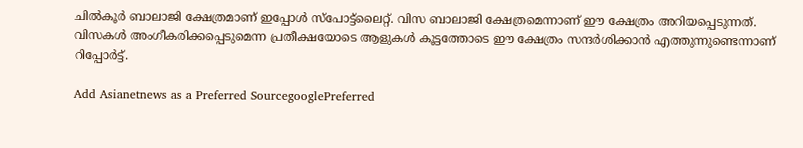ചിൽകൂർ ബാലാജി ക്ഷേത്രമാണ് ഇപ്പോൾ സ്പോട്ട്ലൈറ്റ്. വിസ ബാലാജി ക്ഷേത്രമെന്നാണ് ഈ ക്ഷേത്രം അറിയപ്പെടുന്നത്. വിസകൾ അംഗീകരിക്കപ്പെടുമെന്ന പ്രതീക്ഷയോടെ ആളുകൾ കൂട്ടത്തോടെ ഈ ക്ഷേത്രം സന്ദർശിക്കാൻ എത്തുന്നുണ്ടെന്നാണ് റിപ്പോർട്ട്.

Add Asianetnews as a Preferred SourcegooglePreferred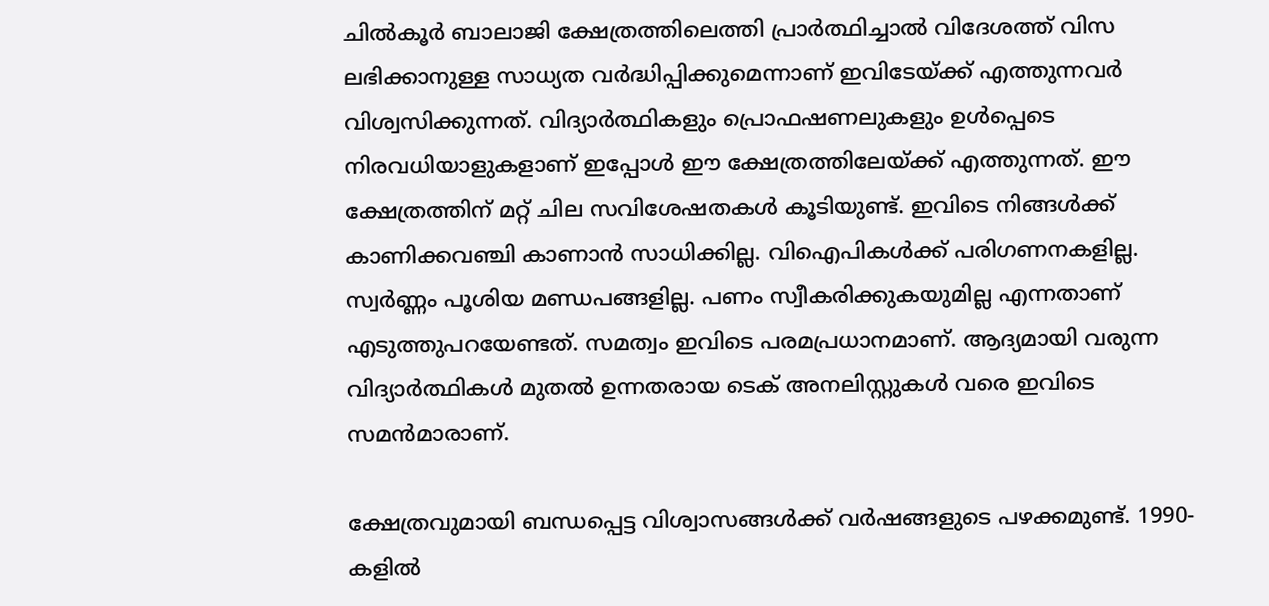ചിൽകൂർ ബാലാജി ക്ഷേത്രത്തിലെത്തി പ്രാർത്ഥിച്ചാൽ വിദേശത്ത് വിസ ലഭിക്കാനുള്ള സാധ്യത വർദ്ധിപ്പിക്കുമെന്നാണ് ഇവിടേയ്ക്ക് എത്തുന്നവർ വിശ്വസിക്കുന്നത്. വിദ്യാർത്ഥികളും പ്രൊഫഷണലുകളും ഉൾപ്പെടെ നിരവധിയാളുകളാണ് ഇപ്പോൾ ഈ ക്ഷേത്രത്തിലേയ്ക്ക് എത്തുന്നത്. ഈ ക്ഷേത്രത്തിന് മറ്റ് ചില സവിശേഷതകൾ കൂടിയുണ്ട്. ഇവിടെ നിങ്ങൾക്ക് കാണിക്കവഞ്ചി കാണാൻ സാധിക്കില്ല. വിഐപികൾക്ക് പരിഗണനകളില്ല. സ്വർണ്ണം പൂശിയ മണ്ഡപങ്ങളില്ല. പണം സ്വീകരിക്കുകയുമില്ല എന്നതാണ് എടുത്തുപറയേണ്ടത്. സമത്വം ഇവിടെ പരമപ്രധാനമാണ്. ആദ്യമായി വരുന്ന വിദ്യാർത്ഥികൾ മുതൽ ഉന്നതരായ ടെക് അനലിസ്റ്റുകൾ വരെ ഇവിടെ സമൻമാരാണ്.

ക്ഷേത്രവുമായി ബന്ധപ്പെട്ട വിശ്വാസങ്ങൾക്ക് വർഷങ്ങളുടെ പഴക്കമുണ്ട്. 1990-കളിൽ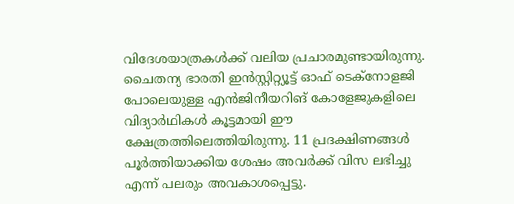വിദേശയാത്രകൾക്ക് വലിയ പ്രചാരമുണ്ടായിരുന്നു. ചൈതന്യ ഭാരതി ഇൻസ്റ്റിറ്റ്യൂട്ട് ഓഫ് ടെക്‌നോളജി പോലെയുള്ള എൻജിനീയറിങ് കോളേജുകളിലെ വിദ്യാർഥികൾ കൂട്ടമായി ഈ ക്ഷേത്രത്തിലെത്തിയിരുന്നു. 11 പ്രദക്ഷിണങ്ങൾ പൂർത്തിയാക്കിയ ശേഷം അവർക്ക് വിസ ലഭിച്ചു എന്ന് പലരും അവകാശപ്പെട്ടു.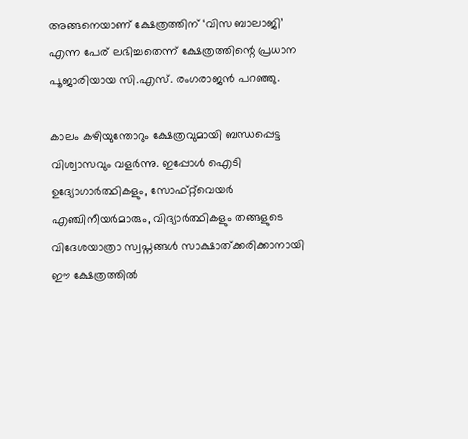അങ്ങനെയാണ് ക്ഷേത്രത്തിന് ‘വിസ ബാലാജി’ എന്ന പേര് ലഭിച്ചതെന്ന് ക്ഷേത്രത്തിന്റെ പ്രധാന പൂജാരിയായ സി.എസ്. രംഗരാജൻ പറഞ്ഞു.

കാലം കഴിയുന്തോറും ക്ഷേത്രവുമായി ബന്ധപ്പെട്ട വിശ്വാസവും വളർന്നു. ഇപ്പോൾ ഐടി ഉദ്യോഗാർത്ഥികളും, സോഫ്റ്റ്‌വെയർ എഞ്ചിനീയർമാരും, വിദ്യാർത്ഥികളും തങ്ങളുടെ വിദേശയാത്രാ സ്വപ്നങ്ങൾ സാക്ഷാത്ക്കരിക്കാനായി ഈ ക്ഷേത്രത്തിൽ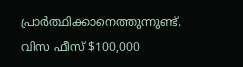പ്രാർത്ഥിക്കാനെത്തുന്നുണ്ട്. വിസ ഫീസ് $100,000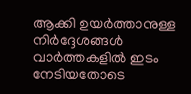ആക്കി ഉയർത്താനുള്ള നിർദ്ദേശങ്ങൾ വാർത്തകളിൽ ഇടം നേടിയതോടെ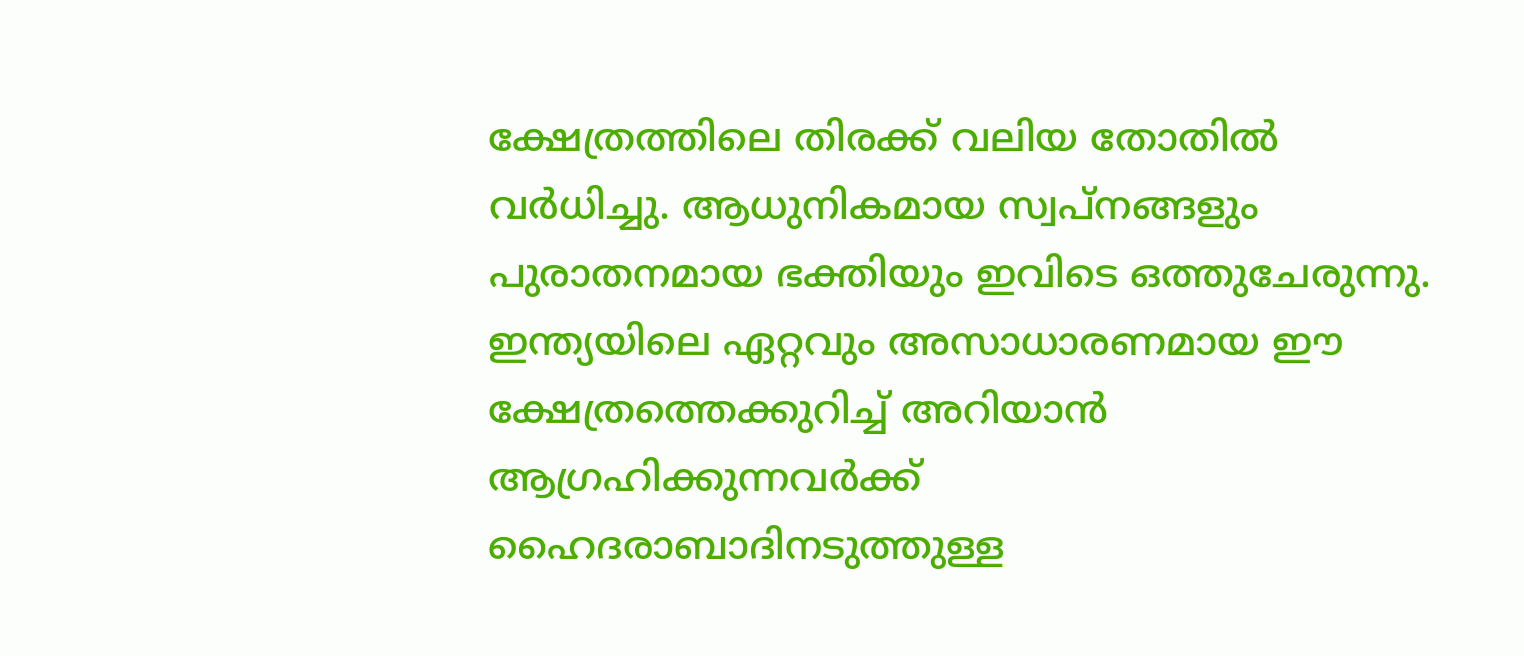ക്ഷേത്രത്തിലെ തിരക്ക് വലിയ തോതിൽ വർധിച്ചു. ആധുനികമായ സ്വപ്നങ്ങളും പുരാതനമായ ഭക്തിയും ഇവിടെ ഒത്തുചേരുന്നു. ഇന്ത്യയിലെ ഏറ്റവും അസാധാരണമായ ഈ ക്ഷേത്രത്തെക്കുറിച്ച് അറിയാൻ ആഗ്രഹിക്കുന്നവർക്ക് ഹൈദരാബാദിനടുത്തുള്ള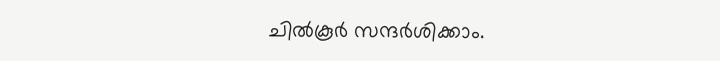ചിൽകൂർ സന്ദർശിക്കാം.